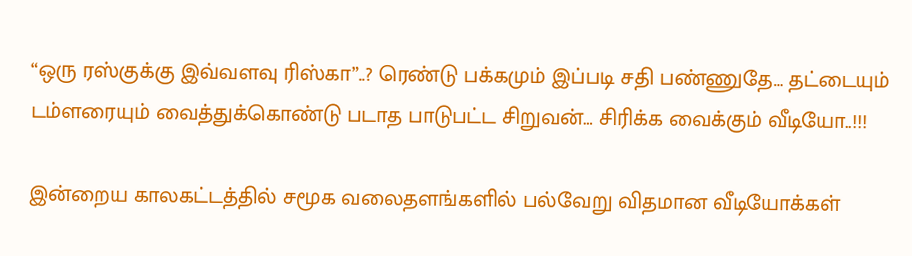“ஒரு ரஸ்குக்கு இவ்வளவு ரிஸ்கா”..? ரெண்டு பக்கமும் இப்படி சதி பண்ணுதே… தட்டையும் டம்ளரையும் வைத்துக்கொண்டு படாத பாடுபட்ட சிறுவன்… சிரிக்க வைக்கும் வீடியோ..!!!

இன்றைய காலகட்டத்தில் சமூக வலைதளங்களில் பல்வேறு விதமான வீடியோக்கள்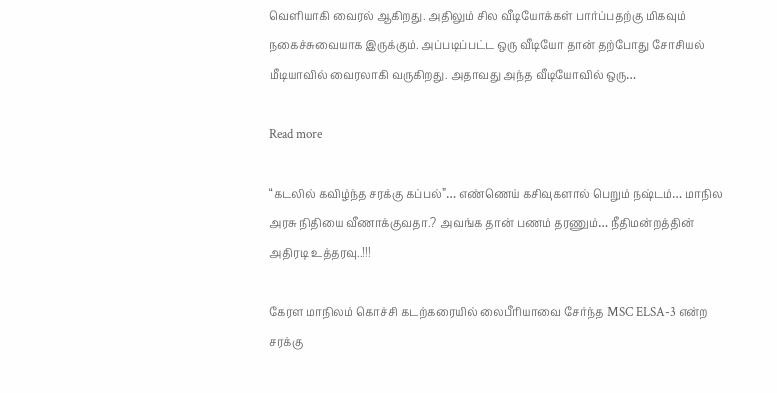வெளியாகி வைரல் ஆகிறது. அதிலும் சில வீடியோக்கள் பார்ப்பதற்கு மிகவும் நகைச்சுவையாக இருக்கும். அப்படிப்பட்ட ஒரு வீடியோ தான் தற்போது சோசியல் மீடியாவில் வைரலாகி வருகிறது. அதாவது அந்த வீடியோவில் ஒரு…

Read more

“கடலில் கவிழ்ந்த சரக்கு கப்பல்”… எண்ணெய் கசிவுகளால் பெறும் நஷ்டம்… மாநில அரசு நிதியை வீணாக்குவதா.? அவங்க தான் பணம் தரணும்… நீதிமன்றத்தின் அதிரடி உத்தரவு..!!!

கேரள மாநிலம் கொச்சி கடற்கரையில் லைபீரியாவை சேர்ந்த MSC ELSA-3 என்ற சரக்கு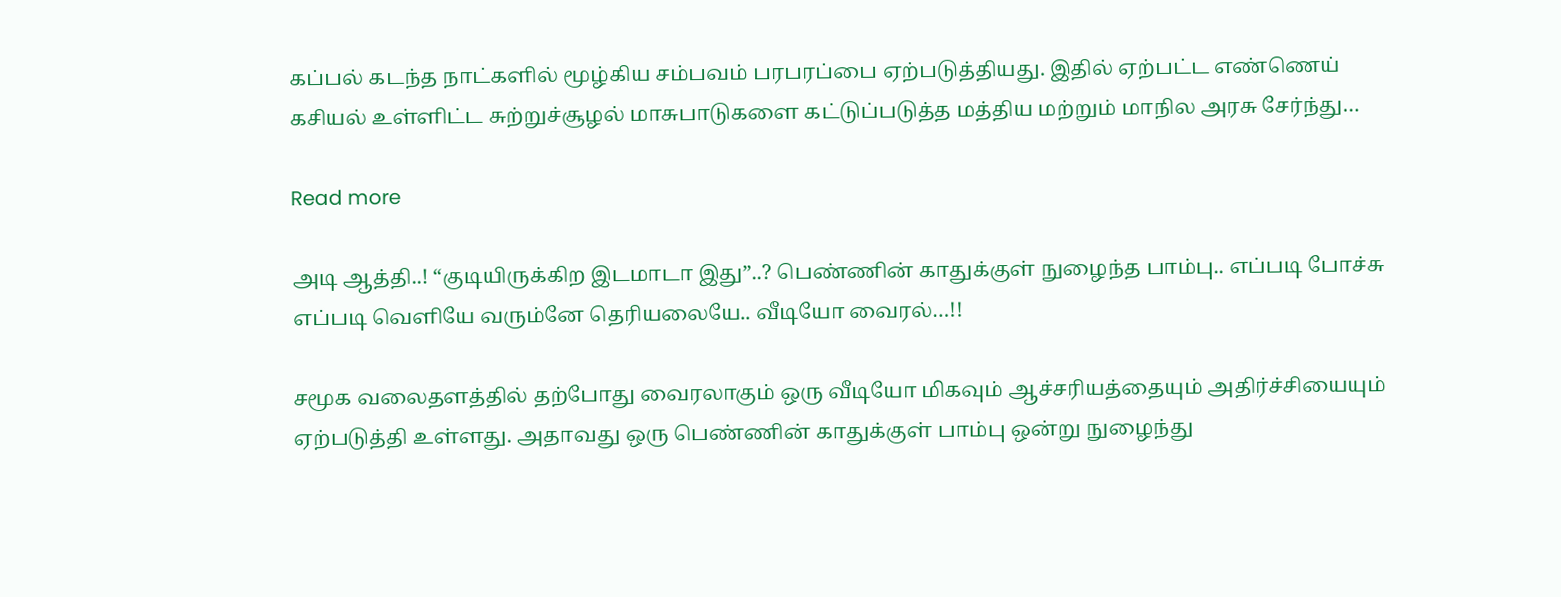கப்பல் கடந்த நாட்களில் மூழ்கிய சம்பவம் பரபரப்பை ஏற்படுத்தியது. இதில் ஏற்பட்ட எண்ணெய் கசியல் உள்ளிட்ட சுற்றுச்சூழல் மாசுபாடுகளை கட்டுப்படுத்த மத்திய மற்றும் மாநில அரசு சேர்ந்து…

Read more

அடி ஆத்தி..! “குடியிருக்கிற இடமாடா இது”..? பெண்ணின் காதுக்குள் நுழைந்த பாம்பு.. எப்படி போச்சு எப்படி வெளியே வரும்னே தெரியலையே.. வீடியோ வைரல்…!!

சமூக வலைதளத்தில் தற்போது வைரலாகும் ஒரு வீடியோ மிகவும் ஆச்சரியத்தையும் அதிர்ச்சியையும் ஏற்படுத்தி உள்ளது. அதாவது ஒரு பெண்ணின் காதுக்குள் பாம்பு ஒன்று நுழைந்து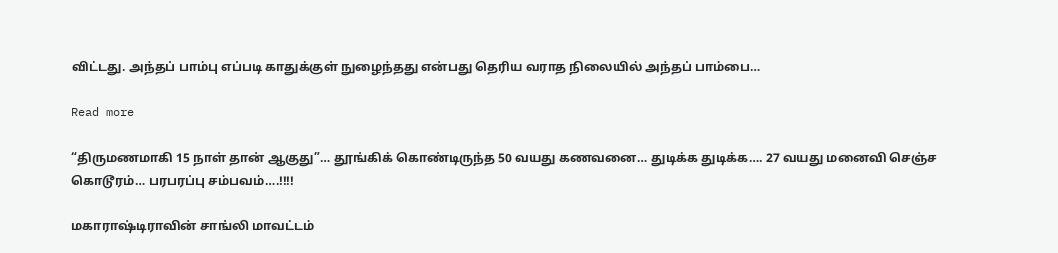விட்டது. அந்தப் பாம்பு எப்படி காதுக்குள் நுழைந்தது என்பது தெரிய வராத நிலையில் அந்தப் பாம்பை…

Read more

“திருமணமாகி 15 நாள் தான் ஆகுது”… தூங்கிக் கொண்டிருந்த 50 வயது கணவனை… துடிக்க துடிக்க…. 27 வயது மனைவி செஞ்ச கொடூரம்… பரபரப்பு சம்பவம்….!!!!

மகாராஷ்டிராவின் சாங்லி மாவட்டம்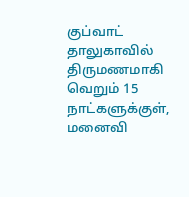குப்வாட் தாலுகாவில்  திருமணமாகி வெறும் 15 நாட்களுக்குள், மனைவி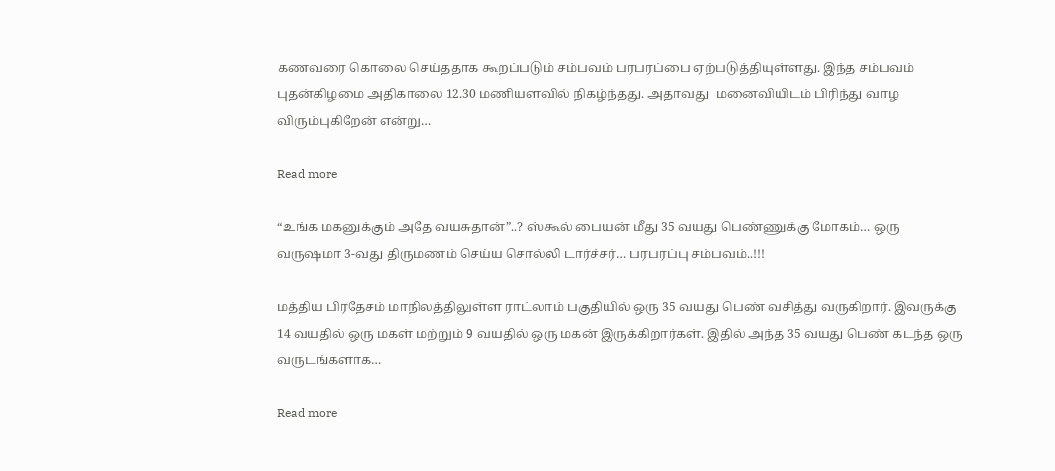கணவரை கொலை செய்ததாக கூறப்படும் சம்பவம் பரபரப்பை ஏற்படுத்தியுள்ளது. இந்த சம்பவம் புதன்கிழமை அதிகாலை 12.30 மணியளவில் நிகழ்ந்தது. அதாவது  மனைவியிடம் பிரிந்து வாழ விரும்புகிறேன் என்று…

Read more

“உங்க மகனுக்கும் அதே வயசுதான்”..? ஸ்கூல் பையன் மீது 35 வயது பெண்ணுக்கு மோகம்… ஒரு வருஷமா 3-வது திருமணம் செய்ய சொல்லி டார்ச்சர்… பரபரப்பு சம்பவம்..!!!

மத்திய பிரதேசம் மாநிலத்திலுள்ள ராட்லாம் பகுதியில் ஒரு 35 வயது பெண் வசித்து வருகிறார். இவருக்கு 14 வயதில் ஒரு மகள் மற்றும் 9 வயதில் ஒரு மகன் இருக்கிறார்கள். இதில் அந்த 35 வயது பெண் கடந்த ஒரு வருடங்களாக…

Read more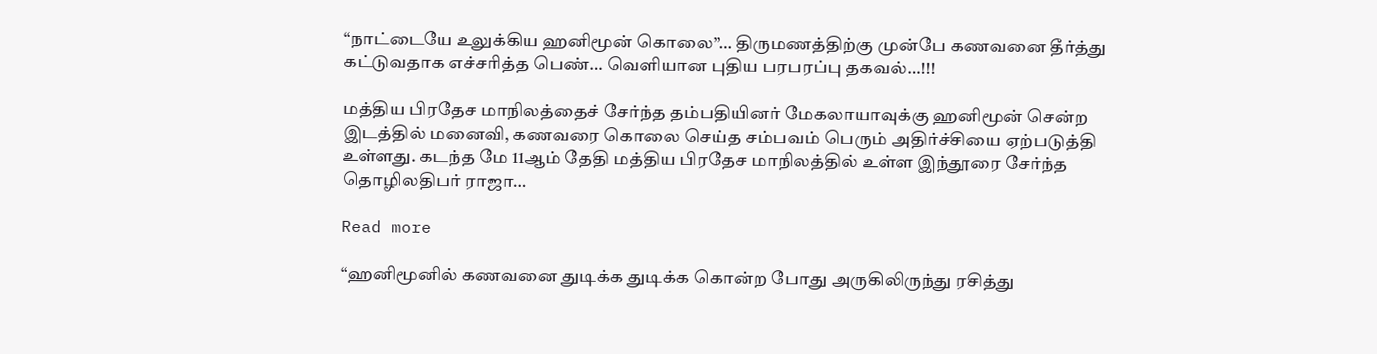“நாட்டையே உலுக்கிய ஹனிமூன் கொலை”… திருமணத்திற்கு முன்பே கணவனை தீர்த்து கட்டுவதாக எச்சரித்த பெண்… வெளியான புதிய பரபரப்பு தகவல்…!!!

மத்திய பிரதேச மாநிலத்தைச் சேர்ந்த தம்பதியினர் மேகலாயாவுக்கு ஹனிமூன் சென்ற இடத்தில் மனைவி, கணவரை கொலை செய்த சம்பவம் பெரும் அதிர்ச்சியை ஏற்படுத்தி உள்ளது. கடந்த மே 11ஆம் தேதி மத்திய பிரதேச மாநிலத்தில் உள்ள இந்தூரை சேர்ந்த தொழிலதிபர் ராஜா…

Read more

“ஹனிமூனில் கணவனை துடிக்க துடிக்க கொன்ற போது அருகிலிருந்து ரசித்து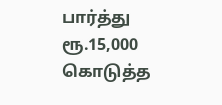பார்த்து ரூ.15,000 கொடுத்த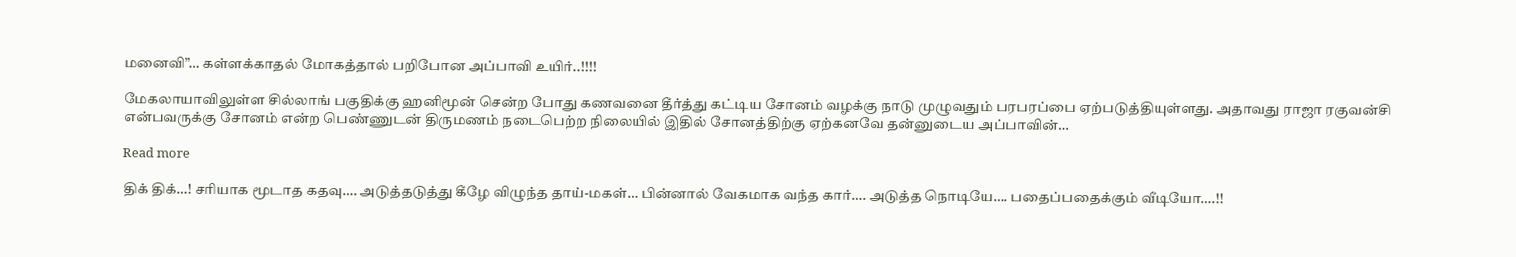மனைவி”… கள்ளக்காதல் மோகத்தால் பறிபோன அப்பாவி உயிர்..!!!!

மேகலாயாவிலுள்ள சில்லாங் பகுதிக்கு ஹனிமூன் சென்ற போது கணவனை தீர்த்து கட்டிய சோனம் வழக்கு நாடு முழுவதும் பரபரப்பை ஏற்படுத்தியுள்ளது. அதாவது ராஜா ரகுவன்சி என்பவருக்கு சோனம் என்ற பெண்ணுடன் திருமணம் நடைபெற்ற நிலையில் இதில் சோனத்திற்கு ஏற்கனவே தன்னுடைய அப்பாவின்…

Read more

திக் திக்…! சரியாக மூடாத கதவு…. அடுத்தடுத்து கீழே விழுந்த தாய்-மகள்… பின்னால் வேகமாக வந்த கார்…. அடுத்த நொடியே…. பதைப்பதைக்கும் வீடியோ….!!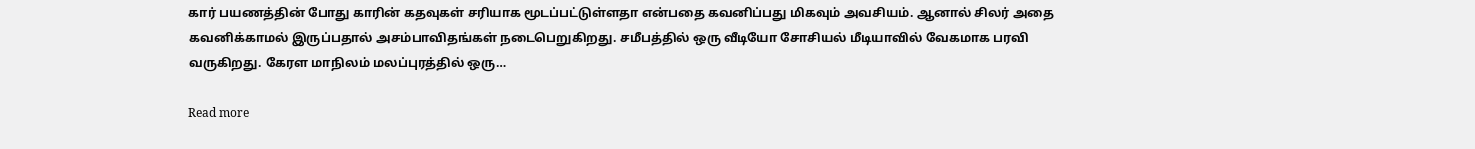கார் பயணத்தின் போது காரின் கதவுகள் சரியாக மூடப்பட்டுள்ளதா என்பதை கவனிப்பது மிகவும் அவசியம். ஆனால் சிலர் அதை கவனிக்காமல் இருப்பதால் அசம்பாவிதங்கள் நடைபெறுகிறது. சமீபத்தில் ஒரு வீடியோ சோசியல் மீடியாவில் வேகமாக பரவி வருகிறது. கேரள மாநிலம் மலப்புரத்தில் ஒரு…

Read more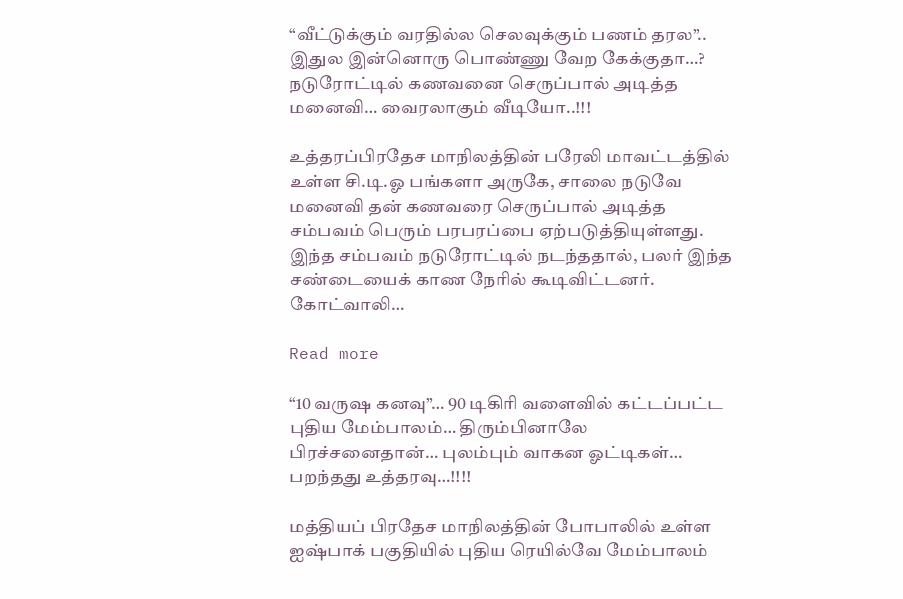“வீட்டுக்கும் வரதில்ல செலவுக்கும் பணம் தரல”.. இதுல இன்னொரு பொண்ணு வேற கேக்குதா…? நடுரோட்டில் கணவனை செருப்பால் அடித்த மனைவி… வைரலாகும் வீடியோ..!!!

உத்தரப்பிரதேச மாநிலத்தின் பரேலி மாவட்டத்தில் உள்ள சி.டி.ஓ பங்களா அருகே, சாலை நடுவே மனைவி தன் கணவரை செருப்பால் அடித்த  சம்பவம் பெரும் பரபரப்பை ஏற்படுத்தியுள்ளது. இந்த சம்பவம் நடுரோட்டில் நடந்ததால், பலர் இந்த சண்டையைக் காண நேரில் கூடிவிட்டனர். கோட்வாலி…

Read more

“10 வருஷ கனவு”… 90 டிகிரி வளைவில் கட்டப்பட்ட புதிய மேம்பாலம்… திரும்பினாலே பிரச்சனைதான்… புலம்பும் வாகன ஓட்டிகள்… பறந்தது உத்தரவு…!!!!

மத்தியப் பிரதேச மாநிலத்தின் போபாலில் உள்ள ஐஷ்பாக் பகுதியில் புதிய ரெயில்வே மேம்பாலம்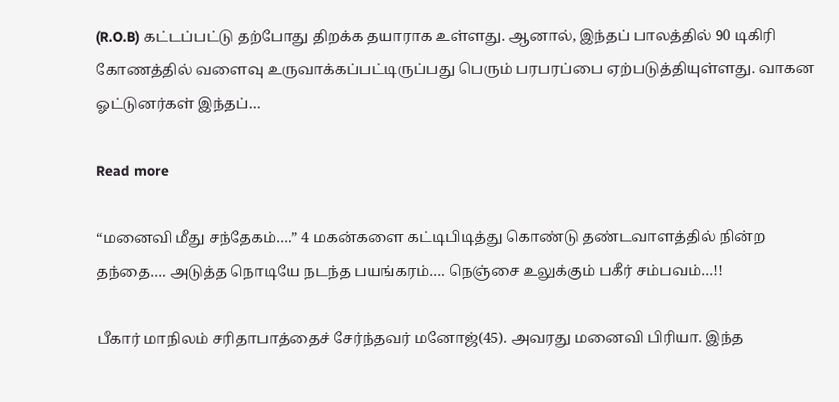(R.O.B) கட்டப்பட்டு தற்போது திறக்க தயாராக உள்ளது. ஆனால், இந்தப் பாலத்தில் 90 டிகிரி கோணத்தில் வளைவு உருவாக்கப்பட்டிருப்பது பெரும் பரபரப்பை ஏற்படுத்தியுள்ளது. வாகன ஓட்டுனர்கள் இந்தப்…

Read more

“மனைவி மீது சந்தேகம்….” 4 மகன்களை கட்டிபிடித்து கொண்டு தண்டவாளத்தில் நின்ற தந்தை…. அடுத்த நொடியே நடந்த பயங்கரம்…. நெஞ்சை உலுக்கும் பகீர் சம்பவம்…!!

பீகார் மாநிலம் சரிதாபாத்தைச் சேர்ந்தவர் மனோஜ்(45). அவரது மனைவி பிரியா. இந்த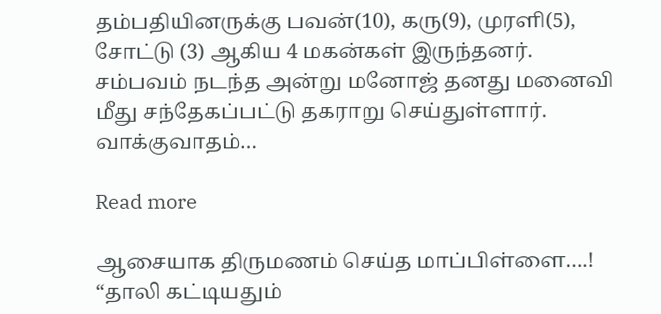தம்பதியினருக்கு பவன்(10), கரு(9), முரளி(5), சோட்டு (3) ஆகிய 4 மகன்கள் இருந்தனர். சம்பவம் நடந்த அன்று மனோஜ் தனது மனைவி மீது சந்தேகப்பட்டு தகராறு செய்துள்ளார். வாக்குவாதம்…

Read more

ஆசையாக திருமணம் செய்த மாப்பிள்ளை….! “தாலி கட்டியதும்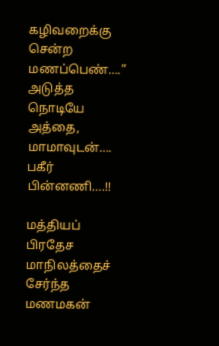கழிவறைக்கு சென்ற மணப்பெண்….” அடுத்த நொடியே அத்தை, மாமாவுடன்…. பகீர் பின்னணி….!!

மத்தியப் பிரதேச மாநிலத்தைச் சேர்ந்த மணமகன்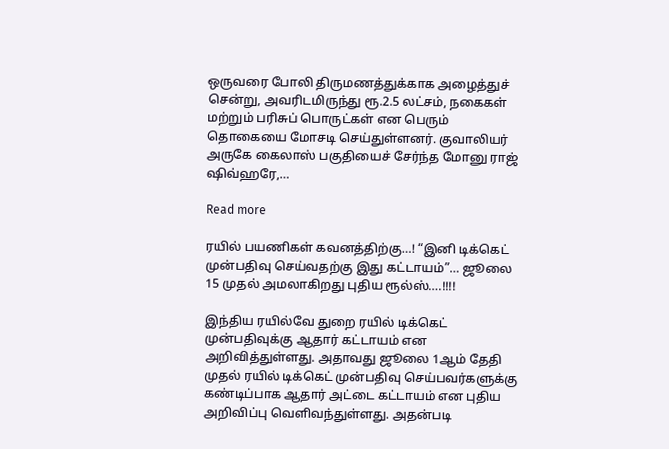ஒருவரை போலி திருமணத்துக்காக அழைத்துச் சென்று, அவரிடமிருந்து ரூ.2.5 லட்சம், நகைகள் மற்றும் பரிசுப் பொருட்கள் என பெரும் தொகையை மோசடி செய்துள்ளனர். குவாலியர் அருகே கைலாஸ் பகுதியைச் சேர்ந்த மோனு ராஜ் ஷிவ்ஹரே,…

Read more

ரயில் பயணிகள் கவனத்திற்கு…! “இனி டிக்கெட் முன்பதிவு செய்வதற்கு இது கட்டாயம்”… ஜூலை 15 முதல் அமலாகிறது புதிய ரூல்ஸ்….!!!!

இந்திய ரயில்வே துறை ரயில் டிக்கெட் முன்பதிவுக்கு ஆதார் கட்டாயம் என அறிவித்துள்ளது. அதாவது ஜூலை 1ஆம் தேதி முதல் ரயில் டிக்கெட் முன்பதிவு செய்பவர்களுக்கு கண்டிப்பாக ஆதார் அட்டை கட்டாயம் என புதிய அறிவிப்பு வெளிவந்துள்ளது. அதன்படி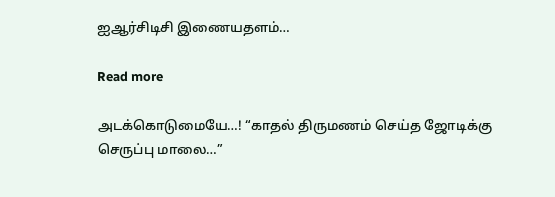ஐஆர்சிடிசி இணையதளம்…

Read more

அடக்கொடுமையே…! “காதல் திருமணம் செய்த ஜோடிக்கு செருப்பு மாலை…”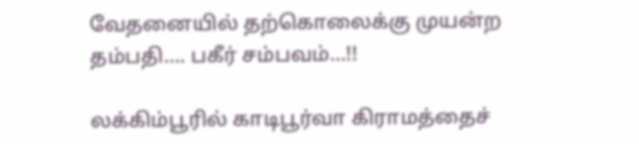வேதனையில் தற்கொலைக்கு முயன்ற தம்பதி…. பகீர் சம்பவம்…!!

லக்கிம்பூரில் காடிபூர்வா கிராமத்தைச்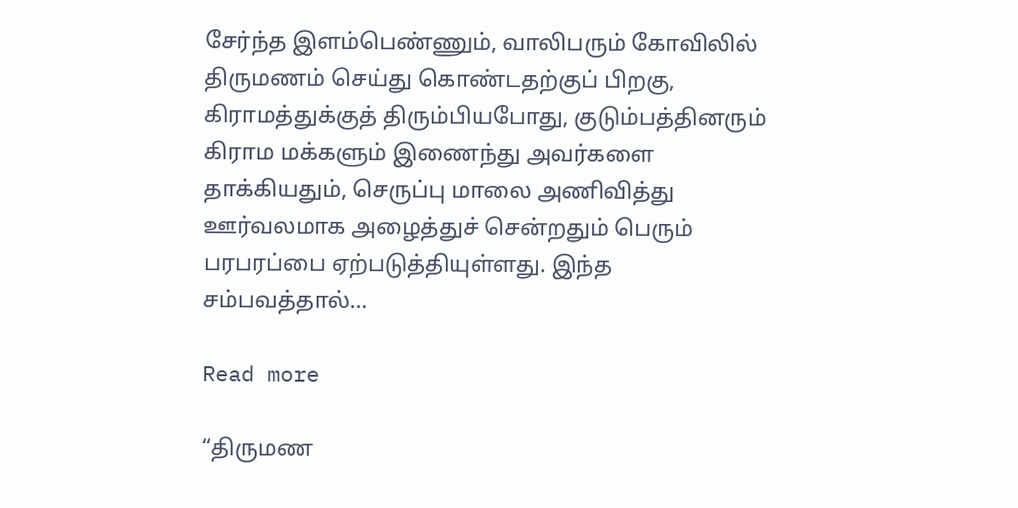சேர்ந்த இளம்பெண்ணும், வாலிபரும் கோவிலில் திருமணம் செய்து கொண்டதற்குப் பிறகு, கிராமத்துக்குத் திரும்பியபோது, குடும்பத்தினரும் கிராம மக்களும் இணைந்து அவர்களை தாக்கியதும், செருப்பு மாலை அணிவித்து ஊர்வலமாக அழைத்துச் சென்றதும் பெரும் பரபரப்பை ஏற்படுத்தியுள்ளது. இந்த சம்பவத்தால்…

Read more

“திருமண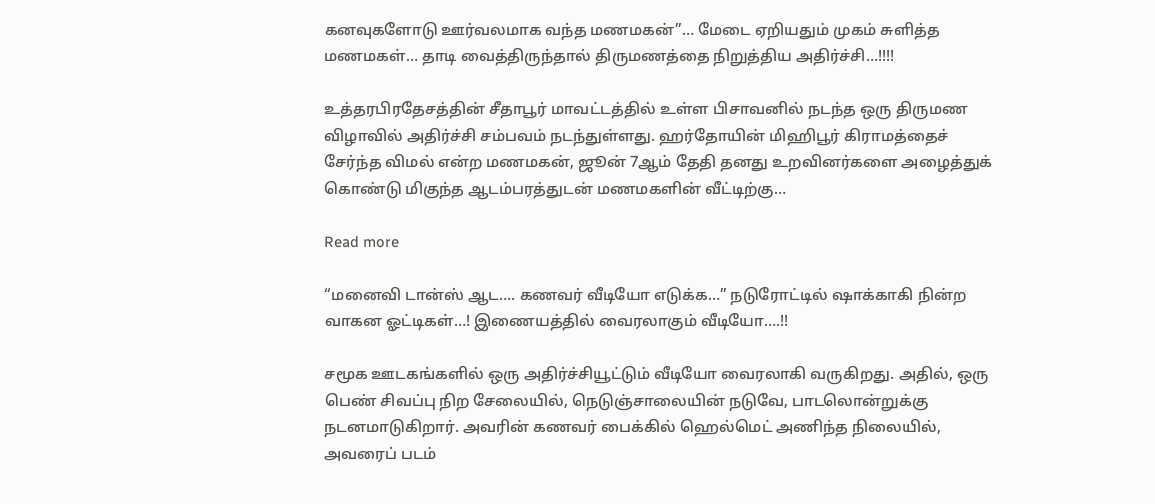கனவுகளோடு ஊர்வலமாக வந்த மணமகன்”… மேடை ஏறியதும் முகம் சுளித்த மணமகள்… தாடி வைத்திருந்தால் திருமணத்தை நிறுத்திய அதிர்ச்சி…!!!!

உத்தரபிரதேசத்தின் சீதாபூர் மாவட்டத்தில் உள்ள பிசாவனில் நடந்த ஒரு திருமண விழாவில் அதிர்ச்சி சம்பவம் நடந்துள்ளது. ஹர்தோயின் மிஹிபூர் கிராமத்தைச் சேர்ந்த விமல் என்ற மணமகன், ஜூன் 7ஆம் தேதி தனது உறவினர்களை அழைத்துக் கொண்டு மிகுந்த ஆடம்பரத்துடன் மணமகளின் வீட்டிற்கு…

Read more

“மனைவி டான்ஸ் ஆட…. கணவர் வீடியோ எடுக்க…” நடுரோட்டில் ஷாக்காகி நின்ற வாகன ஓட்டிகள்…! இணையத்தில் வைரலாகும் வீடியோ….!!

சமூக ஊடகங்களில் ஒரு அதிர்ச்சியூட்டும் வீடியோ வைரலாகி வருகிறது. அதில், ஒரு பெண் சிவப்பு நிற சேலையில், நெடுஞ்சாலையின் நடுவே, பாடலொன்றுக்கு நடனமாடுகிறார். அவரின் கணவர் பைக்கில் ஹெல்மெட் அணிந்த நிலையில், அவரைப் படம்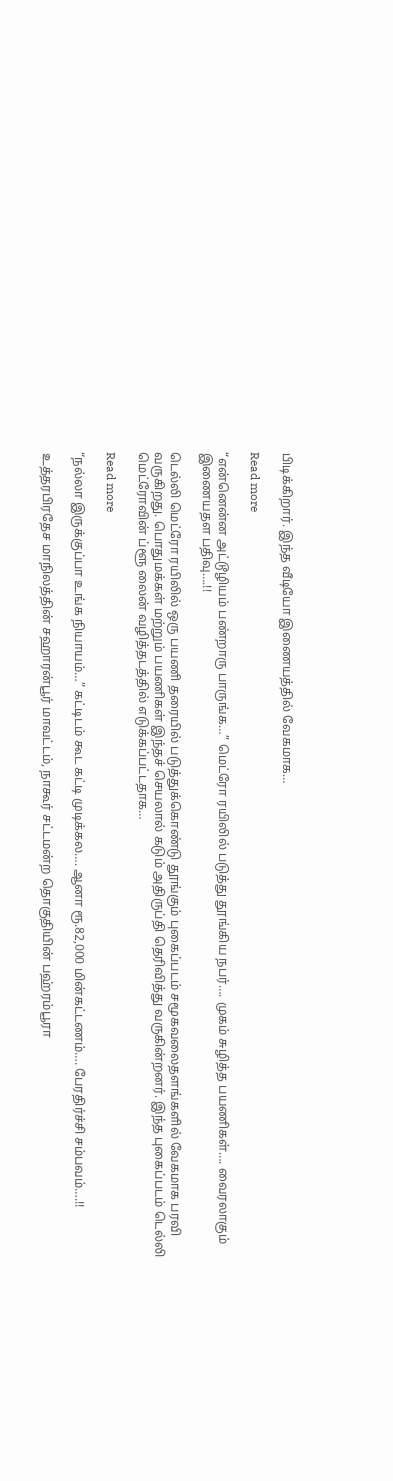பிடிக்கிறார். இந்த வீடியோ இணையத்தில் வேகமாக…

Read more

“என்னென்ன அட்டூழியம் பண்றாரு பாருங்க…” மெட்ரோ ரயிலில் படுத்து தூங்கிய நபர்…. முகம் சுழித்த பயணிகள்…. வைரலாகும் இணையதள பதிவு….!!

டெல்லி மெட்ரோ ரயிலில் ஒரு பயணி தரையில் படுத்துக்கொண்டு தூங்கும் புகைப்படம் சமூகவலைதளங்களில் வேகமாக பரவி வருகிறது. பொதுமக்கள் மற்றும் பயணிகள் இந்தச் செயலால் கடும் அதிருப்தி தெரிவித்து வருகின்றனர். இந்த புகைப்படம் டெல்லி மெட்ரோவின் ப்ளூ லைன் வழித்தடத்தில் எடுக்கப்பட்டதாக…

Read more

“நல்லா இருக்குப்பா உங்க நியாயம்…” கட்டிடம் கூட கட்டி முடிக்கல…. ஆனா ரூ.82,000 மின்கட்டணம்…. பேரதிர்ச்சி சம்பவம்….!!

உத்தரபிரதேச மாநிலத்தின் சஹாரன்பூர் மாவட்டம், நாகூர் சட்டமன்ற தொகுதியின் பஹ்ரம்பூரா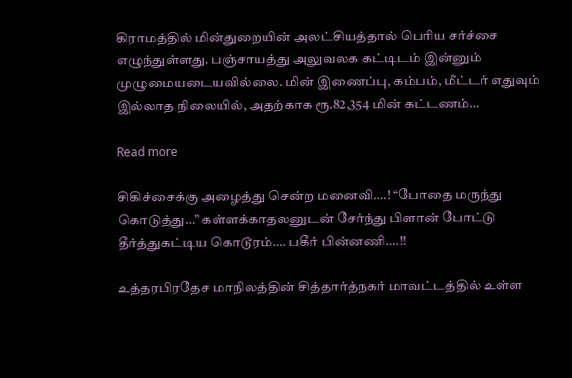கிராமத்தில் மின்துறையின் அலட்சியத்தால் பெரிய சர்ச்சை எழுந்துள்ளது. பஞ்சாயத்து அலுவலக கட்டிடம் இன்னும் முழுமையடையவில்லை. மின் இணைப்பு, கம்பம், மீட்டர் எதுவும் இல்லாத நிலையில், அதற்காக ரூ.82,354 மின் கட்டணம்…

Read more

சிகிச்சைக்கு அழைத்து சென்ற மனைவி….! “போதை மருந்து கொடுத்து…” கள்ளக்காதலனுடன் சேர்ந்து பிளான் போட்டு தீர்த்துகட்டிய கொடூரம்…. பகீர் பின்னணி….!!

உத்தரபிரதேச மாநிலத்தின் சித்தார்த்நகர் மாவட்டத்தில் உள்ள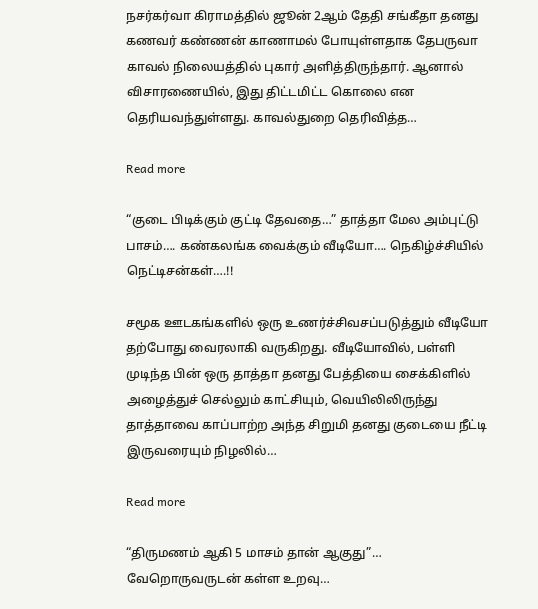நசர்கர்வா கிராமத்தில் ஜூன் 2ஆம் தேதி சங்கீதா தனது கணவர் கண்ணன் காணாமல் போயுள்ளதாக தேபருவா காவல் நிலையத்தில் புகார் அளித்திருந்தார். ஆனால் விசாரணையில், இது திட்டமிட்ட கொலை என தெரியவந்துள்ளது. காவல்துறை தெரிவித்த…

Read more

“குடை பிடிக்கும் குட்டி தேவதை…” தாத்தா மேல அம்புட்டு பாசம்…. கண்கலங்க வைக்கும் வீடியோ…. நெகிழ்ச்சியில் நெட்டிசன்கள்….!!

சமூக ஊடகங்களில் ஒரு உணர்ச்சிவசப்படுத்தும் வீடியோ தற்போது வைரலாகி வருகிறது. வீடியோவில், பள்ளி முடிந்த பின் ஒரு தாத்தா தனது பேத்தியை சைக்கிளில் அழைத்துச் செல்லும் காட்சியும், வெயிலிலிருந்து தாத்தாவை காப்பாற்ற அந்த சிறுமி தனது குடையை நீட்டி இருவரையும் நிழலில்…

Read more

“திருமணம் ஆகி 5 மாசம் தான் ஆகுது”… வேறொருவருடன் கள்ள உறவு…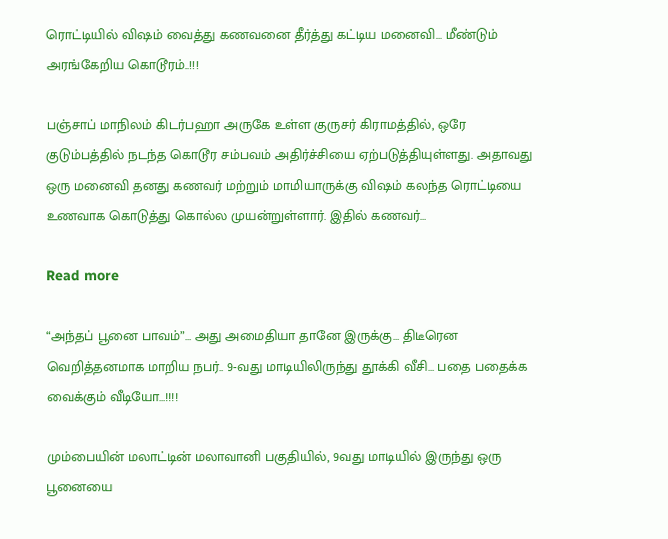ரொட்டியில் விஷம் வைத்து கணவனை தீர்த்து கட்டிய மனைவி… மீண்டும் அரங்கேறிய கொடூரம்..!!!

பஞ்சாப் மாநிலம் கிடர்பஹா அருகே உள்ள குருசர் கிராமத்தில், ஒரே குடும்பத்தில் நடந்த கொடூர சம்பவம் அதிர்ச்சியை ஏற்படுத்தியுள்ளது. அதாவது ஒரு மனைவி தனது கணவர் மற்றும் மாமியாருக்கு விஷம் கலந்த ரொட்டியை உணவாக கொடுத்து கொல்ல முயன்றுள்ளார். இதில் கணவர்…

Read more

“அந்தப் பூனை பாவம்”… அது அமைதியா தானே இருக்கு… திடீரென வெறித்தனமாக மாறிய நபர்.. 9-வது மாடியிலிருந்து தூக்கி வீசி… பதை பதைக்க வைக்கும் வீடியோ…!!!!

மும்பையின் மலாட்டின் மலாவானி பகுதியில், 9வது மாடியில் இருந்து ஒரு பூனையை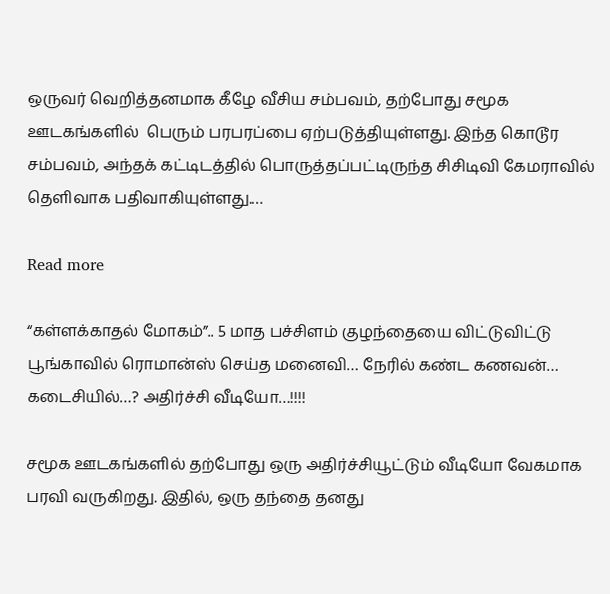ஒருவர் வெறித்தனமாக கீழே வீசிய சம்பவம், தற்போது சமூக ஊடகங்களில்  பெரும் பரபரப்பை ஏற்படுத்தியுள்ளது. இந்த கொடூர சம்பவம், அந்தக் கட்டிடத்தில் பொருத்தப்பட்டிருந்த சிசிடிவி கேமராவில் தெளிவாக பதிவாகியுள்ளது.…

Read more

“கள்ளக்காதல் மோகம்”.. 5 மாத பச்சிளம் குழந்தையை விட்டுவிட்டு பூங்காவில் ரொமான்ஸ் செய்த மனைவி… நேரில் கண்ட கணவன்… கடைசியில்…? அதிர்ச்சி வீடியோ…!!!!

சமூக ஊடகங்களில் தற்போது ஒரு அதிர்ச்சியூட்டும் வீடியோ வேகமாக பரவி வருகிறது. இதில், ஒரு தந்தை தனது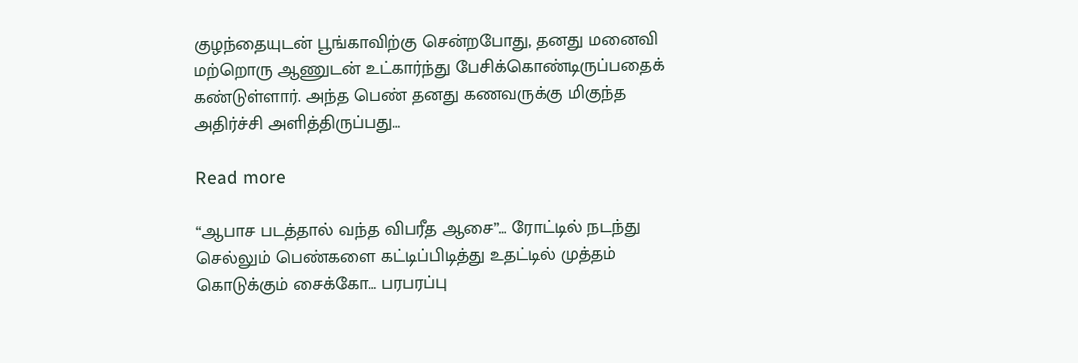குழந்தையுடன் பூங்காவிற்கு சென்றபோது, தனது மனைவி மற்றொரு ஆணுடன் உட்கார்ந்து பேசிக்கொண்டிருப்பதைக் கண்டுள்ளார். அந்த பெண் தனது கணவருக்கு மிகுந்த அதிர்ச்சி அளித்திருப்பது…

Read more

“ஆபாச படத்தால் வந்த விபரீத ஆசை”… ரோட்டில் நடந்து செல்லும் பெண்களை கட்டிப்பிடித்து உதட்டில் முத்தம் கொடுக்கும் சைக்கோ… பரபரப்பு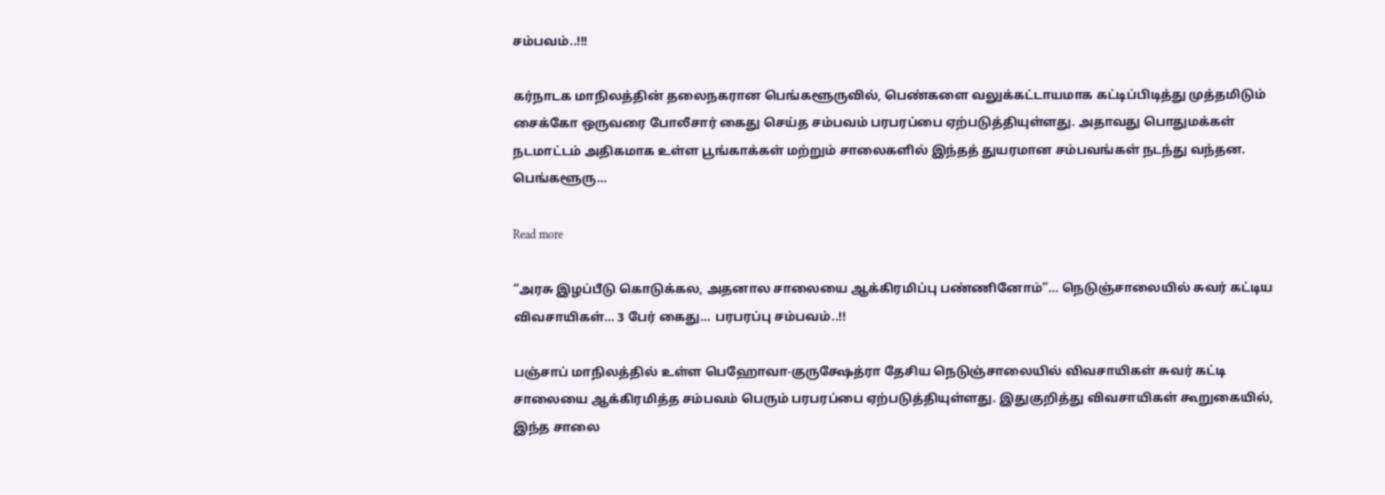சம்பவம்..!!!

கர்நாடக மாநிலத்தின் தலைநகரான பெங்களூருவில், பெண்களை வலுக்கட்டாயமாக கட்டிப்பிடித்து முத்தமிடும் சைக்கோ ஒருவரை போலீசார் கைது செய்த சம்பவம் பரபரப்பை ஏற்படுத்தியுள்ளது. அதாவது பொதுமக்கள் நடமாட்டம் அதிகமாக உள்ள பூங்காக்கள் மற்றும் சாலைகளில் இந்தத் துயரமான சம்பவங்கள் நடந்து வந்தன. பெங்களூரு…

Read more

“அரசு இழப்பீடு கொடுக்கல, அதனால சாலையை ஆக்கிரமிப்பு பண்ணினோம்”… நெடுஞ்சாலையில் சுவர் கட்டிய விவசாயிகள்… 3 பேர் கைது… பரபரப்பு சம்பவம்..!!

பஞ்சாப் மாநிலத்தில் உள்ள பெஹோவா-குருக்ஷேத்ரா தேசிய நெடுஞ்சாலையில் விவசாயிகள் சுவர் கட்டி சாலையை ஆக்கிரமித்த சம்பவம் பெரும் பரபரப்பை ஏற்படுத்தியுள்ளது. இதுகுறித்து விவசாயிகள் கூறுகையில், இந்த சாலை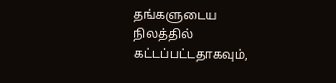தங்களுடைய நிலத்தில் கட்டப்பட்டதாகவும்,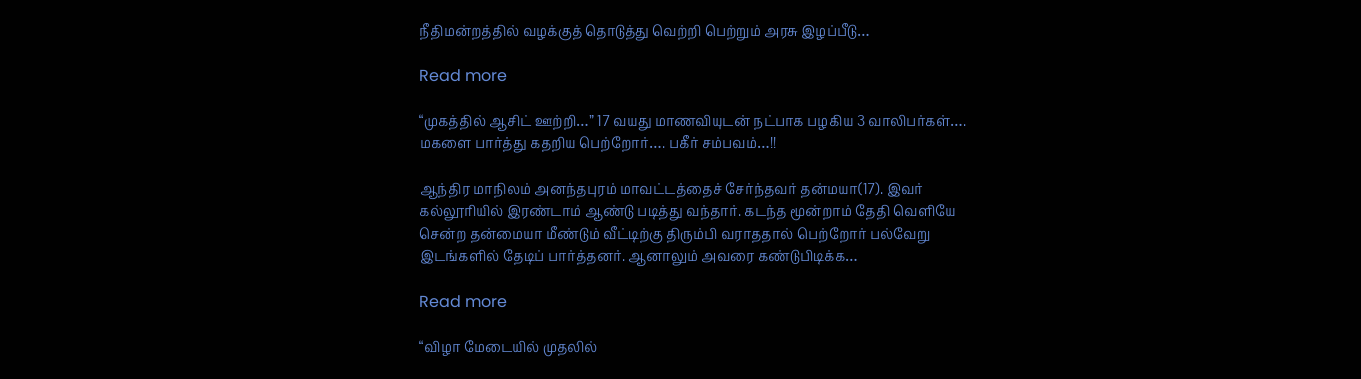நீதிமன்றத்தில் வழக்குத் தொடுத்து வெற்றி பெற்றும் அரசு இழப்பீடு…

Read more

“முகத்தில் ஆசிட் ஊற்றி…” 17 வயது மாணவியுடன் நட்பாக பழகிய 3 வாலிபர்கள்…. மகளை பார்த்து கதறிய பெற்றோர்…. பகீர் சம்பவம்…!!

ஆந்திர மாநிலம் அனந்தபுரம் மாவட்டத்தைச் சேர்ந்தவர் தன்மயா(17). இவர் கல்லூரியில் இரண்டாம் ஆண்டு படித்து வந்தார். கடந்த மூன்றாம் தேதி வெளியே சென்ற தன்மையா மீண்டும் வீட்டிற்கு திரும்பி வராததால் பெற்றோர் பல்வேறு இடங்களில் தேடிப் பார்த்தனர். ஆனாலும் அவரை கண்டுபிடிக்க…

Read more

“விழா மேடையில் முதலில்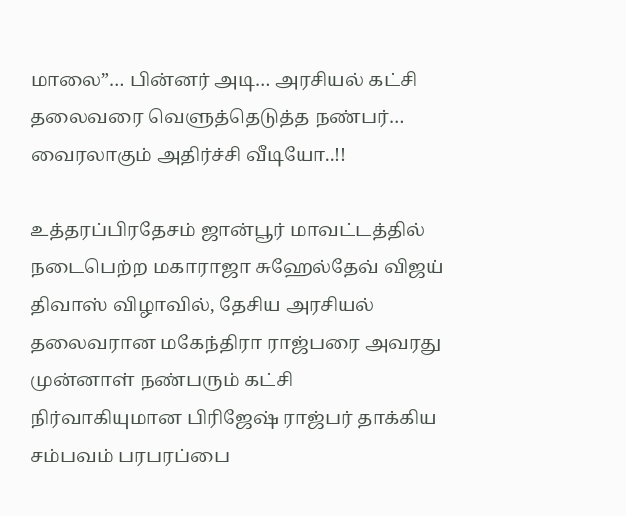மாலை”… பின்னர் அடி… அரசியல் கட்சி தலைவரை வெளுத்தெடுத்த நண்பர்… வைரலாகும் அதிர்ச்சி வீடியோ..!!

உத்தரப்பிரதேசம் ஜான்பூர் மாவட்டத்தில் நடைபெற்ற மகாராஜா சுஹேல்தேவ் விஜய் திவாஸ் விழாவில், தேசிய அரசியல் தலைவரான மகேந்திரா ராஜ்பரை அவரது முன்னாள் நண்பரும் கட்சி நிர்வாகியுமான பிரிஜேஷ் ராஜ்பர் தாக்கிய சம்பவம் பரபரப்பை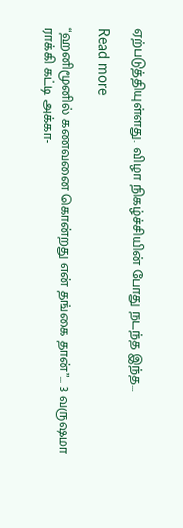ஏற்படுத்தியுள்ளது. விழா நிகழ்ச்சியின் போது நடந்த இந்த…

Read more

“ஹனிமூனில் கணவனை கொன்றது என் தங்கை தான்”… 3 வருஷமா ராக்கி கட்டி அக்கா-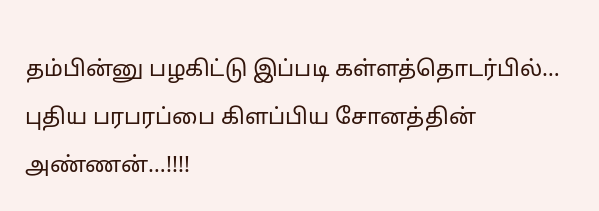தம்பின்னு பழகிட்டு இப்படி கள்ளத்தொடர்பில்… புதிய பரபரப்பை கிளப்பிய சோனத்தின் அண்ணன்…!!!!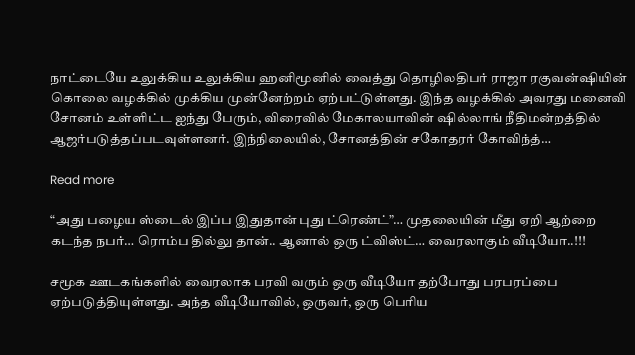நாட்டையே உலுக்கிய உலுக்கிய ஹனிமூனில் வைத்து தொழிலதிபர் ராஜா ரகுவன்ஷியின் கொலை வழக்கில் முக்கிய முன்னேற்றம் ஏற்பட்டுள்ளது. இந்த வழக்கில் அவரது மனைவி சோனம் உள்ளிட்ட ஐந்து பேரும், விரைவில் மேகாலயாவின் ஷில்லாங் நீதிமன்றத்தில் ஆஜர்படுத்தப்படவுள்ளனர். இந்நிலையில், சோனத்தின் சகோதரர் கோவிந்த்…

Read more

“அது பழைய ஸ்டைல் இப்ப இதுதான் புது ட்ரெண்ட்”… முதலையின் மீது ஏறி ஆற்றை கடந்த நபர்… ரொம்ப தில்லு தான்.. ஆனால் ஒரு ட்விஸ்ட்… வைரலாகும் வீடியோ..!!!

சமூக ஊடகங்களில் வைரலாக பரவி வரும் ஒரு வீடியோ தற்போது பரபரப்பை ஏற்படுத்தியுள்ளது. அந்த வீடியோவில், ஒருவர், ஒரு பெரிய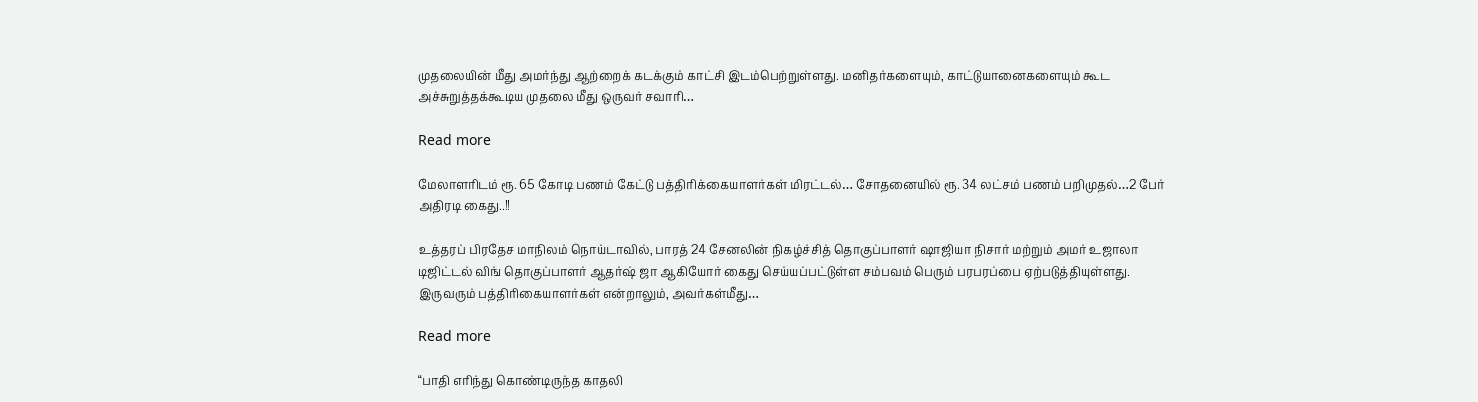முதலையின் மீது அமர்ந்து ஆற்றைக் கடக்கும் காட்சி இடம்பெற்றுள்ளது. மனிதர்களையும், காட்டுயானைகளையும் கூட அச்சுறுத்தக்கூடிய முதலை மீது ஒருவர் சவாரி…

Read more

மேலாளரிடம் ரூ. 65 கோடி பணம் கேட்டு பத்திரிக்கையாளர்கள் மிரட்டல்… சோதனையில் ரூ. 34 லட்சம் பணம் பறிமுதல்…2 பேர் அதிரடி கைது..!!

உத்தரப் பிரதேச மாநிலம் நொய்டாவில், பாரத் 24 சேனலின் நிகழ்ச்சித் தொகுப்பாளர் ஷாஜியா நிசார் மற்றும் அமர் உஜாலா டிஜிட்டல் விங் தொகுப்பாளர் ஆதர்ஷ் ஜா ஆகியோர் கைது செய்யப்பட்டுள்ள சம்பவம் பெரும் பரபரப்பை ஏற்படுத்தியுள்ளது. இருவரும் பத்திரிகையாளர்கள் என்றாலும், அவர்கள்மீது…

Read more

“பாதி எரிந்து கொண்டிருந்த காதலி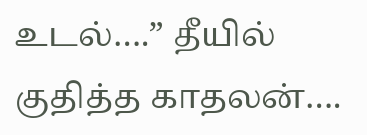உடல்….” தீயில் குதித்த காதலன்….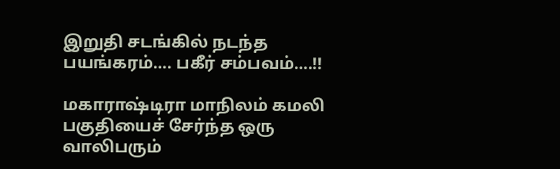இறுதி சடங்கில் நடந்த பயங்கரம்…. பகீர் சம்பவம்….!!

மகாராஷ்டிரா மாநிலம் கமலி பகுதியைச் சேர்ந்த ஒரு வாலிபரும்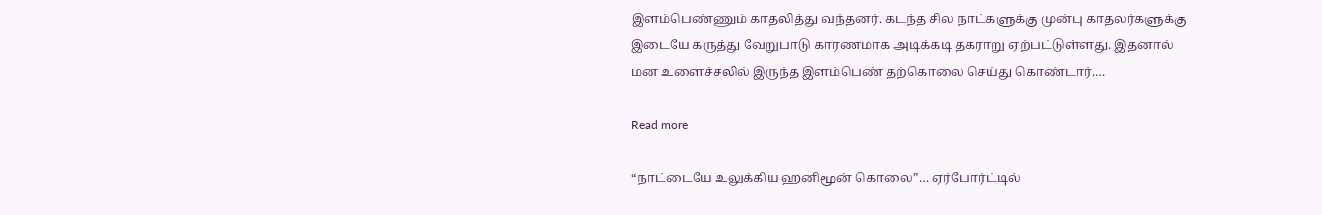இளம்பெண்ணும் காதலித்து வந்தனர். கடந்த சில நாட்களுக்கு முன்பு காதலர்களுக்கு இடையே கருத்து வேறுபாடு காரணமாக அடிக்கடி தகராறு ஏற்பட்டுள்ளது. இதனால் மன உளைச்சலில் இருந்த இளம்பெண் தற்கொலை செய்து கொண்டார்.…

Read more

“நாட்டையே உலுக்கிய ஹனிமூன் கொலை”… ஏர்போர்ட்டில்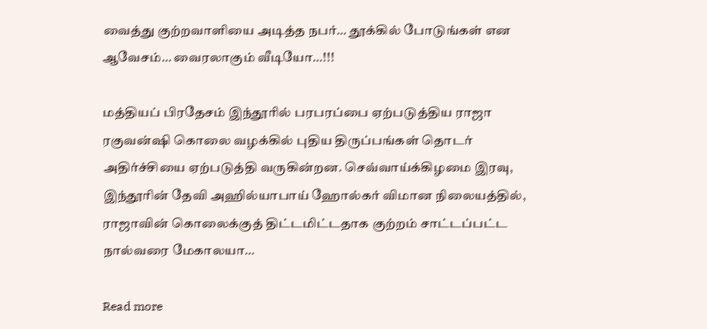வைத்து குற்றவாளியை அடித்த நபர்… தூக்கில் போடுங்கள் என ஆவேசம்… வைரலாகும் வீடியோ…!!!

மத்தியப் பிரதேசம் இந்தூரில் பரபரப்பை ஏற்படுத்திய ராஜா ரகுவன்ஷி கொலை வழக்கில் புதிய திருப்பங்கள் தொடர் அதிர்ச்சியை ஏற்படுத்தி வருகின்றன. செவ்வாய்க்கிழமை இரவு, இந்தூரின் தேவி அஹில்யாபாய் ஹோல்கர் விமான நிலையத்தில், ராஜாவின் கொலைக்குத் திட்டமிட்டதாக குற்றம் சாட்டப்பட்ட நால்வரை மேகாலயா…

Read more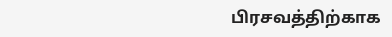பிரசவத்திற்காக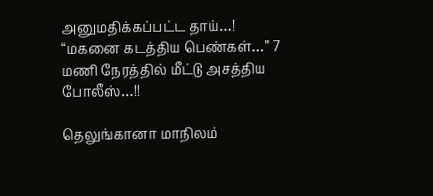அனுமதிக்கப்பட்ட தாய்…! “மகனை கடத்திய பெண்கள்…” 7 மணி நேரத்தில் மீட்டு அசத்திய போலீஸ்…!!

தெலுங்கானா மாநிலம்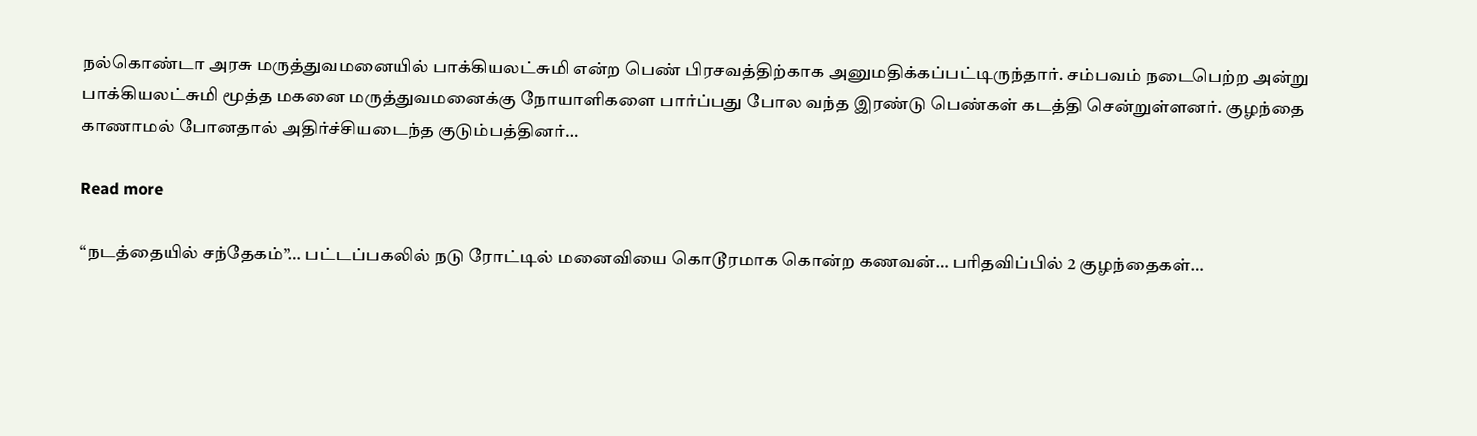நல்கொண்டா அரசு மருத்துவமனையில் பாக்கியலட்சுமி என்ற பெண் பிரசவத்திற்காக அனுமதிக்கப்பட்டிருந்தார். சம்பவம் நடைபெற்ற அன்று பாக்கியலட்சுமி மூத்த மகனை மருத்துவமனைக்கு நோயாளிகளை பார்ப்பது போல வந்த இரண்டு பெண்கள் கடத்தி சென்றுள்ளனர். குழந்தை காணாமல் போனதால் அதிர்ச்சியடைந்த குடும்பத்தினர்…

Read more

“நடத்தையில் சந்தேகம்”… பட்டப்பகலில் நடு ரோட்டில் மனைவியை கொடூரமாக கொன்ற கணவன்… பரிதவிப்பில் 2 குழந்தைகள்…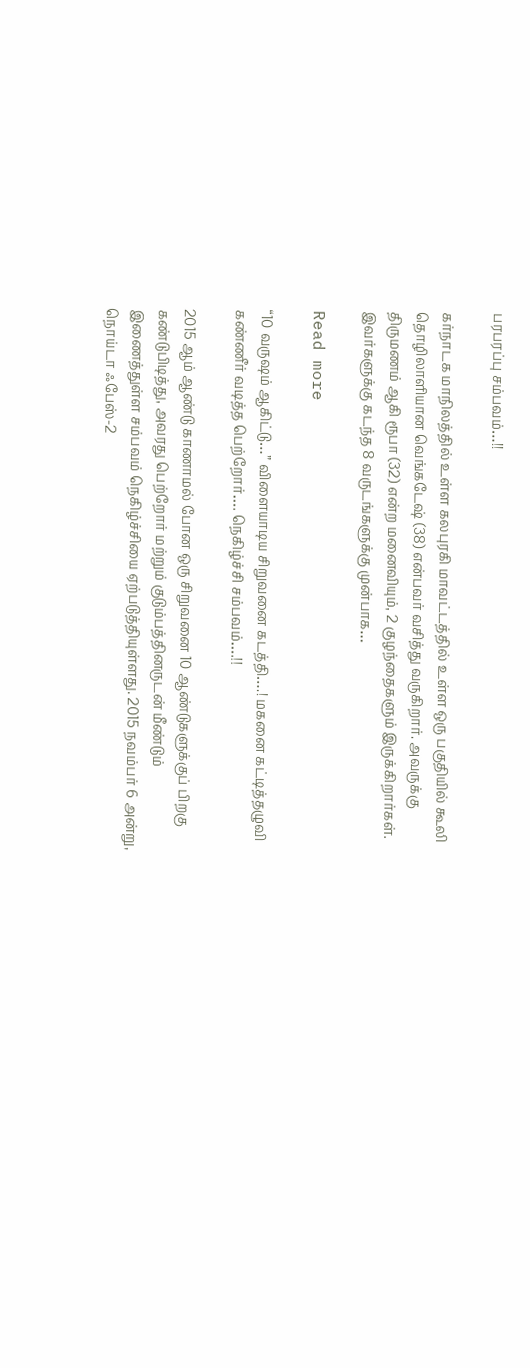பரபரப்பு சம்பவம்…!!

கர்நாடக மாநிலத்தில் உள்ள கலபுரகி மாவட்டத்தில் உள்ள ஒரு பகுதியில் கூலி தொழிலாளியான வெங்கடேஷ் (38) என்பவர் வசித்து வருகிறார். அவருக்கு திருமணம் ஆகி ரூபா (32) என்ற மனைவியும், 2 குழந்தைகளும் இருக்கிறார்கள். இவர்களுக்கு கடந்த 8 வருடங்களுக்கு முன்பாக…

Read more

“10 வருஷம் ஆகிட்டு…” விளையாடிய சிறுவனை கடத்தி….! மகனை கட்டித்தழுவி கண்ணீர் வடித்த பெற்றோர்…. நெகிழ்ச்சி சம்பவம்….!!

2015 ஆம் ஆண்டு காணாமல் போன ஒரு சிறுவனை 10 ஆண்டுகளுக்குப் பிறகு கண்டுபிடித்து, அவரது பெற்றோர் மற்றும் குடும்பத்தினருடன் மீண்டும் இணைத்துள்ள சம்பவம் நெகிழ்ச்சியை ஏற்படுத்தியுள்ளது. 2015 நவம்பர் 6 அன்று, நொய்டா ஃபேஸ்-2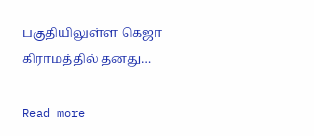பகுதியிலுள்ள கெஜா கிராமத்தில் தனது…

Read more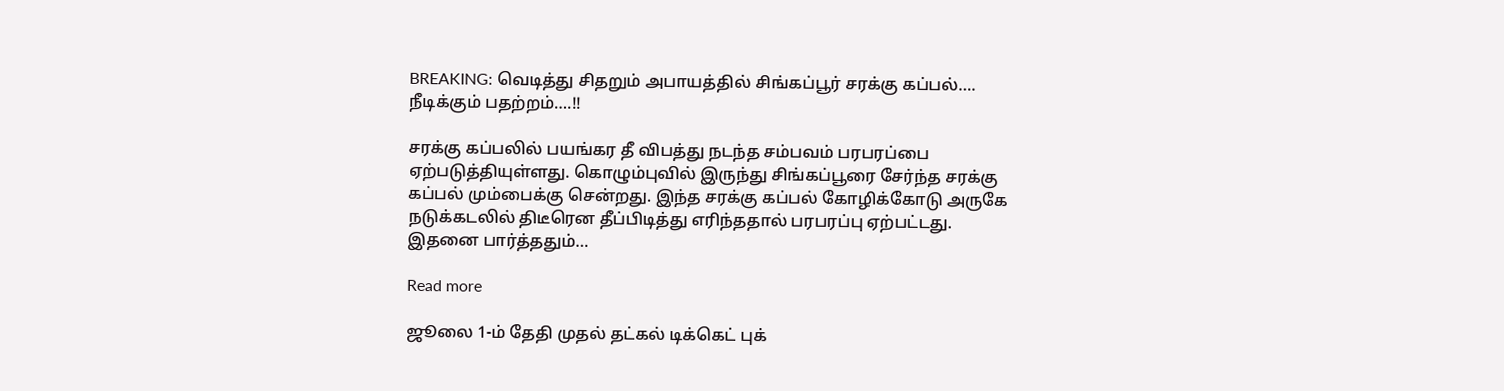BREAKING: வெடித்து சிதறும் அபாயத்தில் சிங்கப்பூர் சரக்கு கப்பல்…. நீடிக்கும் பதற்றம்….!!

சரக்கு கப்பலில் பயங்கர தீ விபத்து நடந்த சம்பவம் பரபரப்பை ஏற்படுத்தியுள்ளது. கொழும்புவில் இருந்து சிங்கப்பூரை சேர்ந்த சரக்கு கப்பல் மும்பைக்கு சென்றது. இந்த சரக்கு கப்பல் கோழிக்கோடு அருகே நடுக்கடலில் திடீரென தீப்பிடித்து எரிந்ததால் பரபரப்பு ஏற்பட்டது. இதனை பார்த்ததும்…

Read more

ஜூலை 1-ம் தேதி முதல் தட்கல் டிக்கெட் புக்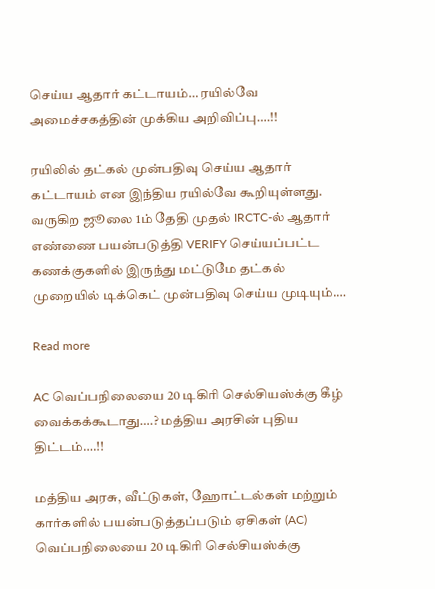செய்ய ஆதார் கட்டாயம்… ரயில்வே அமைச்சகத்தின் முக்கிய அறிவிப்பு….!!

ரயிலில் தட்கல் முன்பதிவு செய்ய ஆதார் கட்டாயம் என இந்திய ரயில்வே கூறியுள்ளது. வருகிற ஜூலை 1ம் தேதி முதல் IRCTC-ல் ஆதார் எண்ணை பயன்படுத்தி VERIFY செய்யப்பட்ட கணக்குகளில் இருந்து மட்டுமே தட்கல் முறையில் டிக்கெட் முன்பதிவு செய்ய முடியும்.…

Read more

AC வெப்பநிலையை 20 டிகிரி செல்சியஸ்க்கு கீழ் வைக்கக்கூடாது….? மத்திய அரசின் புதிய திட்டம்….!!

மத்திய அரசு, வீட்டுகள், ஹோட்டல்கள் மற்றும் கார்களில் பயன்படுத்தப்படும் ஏசிகள் (AC) வெப்பநிலையை 20 டிகிரி செல்சியஸ்க்கு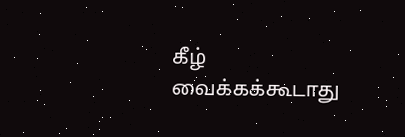கீழ் வைக்கக்கூடாது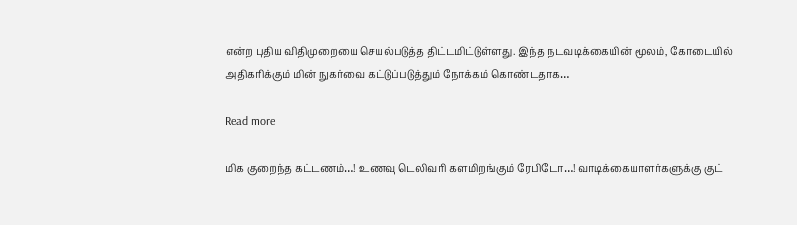என்ற புதிய விதிமுறையை செயல்படுத்த திட்டமிட்டுள்ளது. இந்த நடவடிக்கையின் மூலம், கோடையில் அதிகரிக்கும் மின் நுகர்வை கட்டுப்படுத்தும் நோக்கம் கொண்டதாக…

Read more

மிக குறைந்த கட்டணம்…! உணவு டெலிவரி களமிறங்கும் ரேபிடோ…! வாடிக்கையாளர்களுக்கு குட்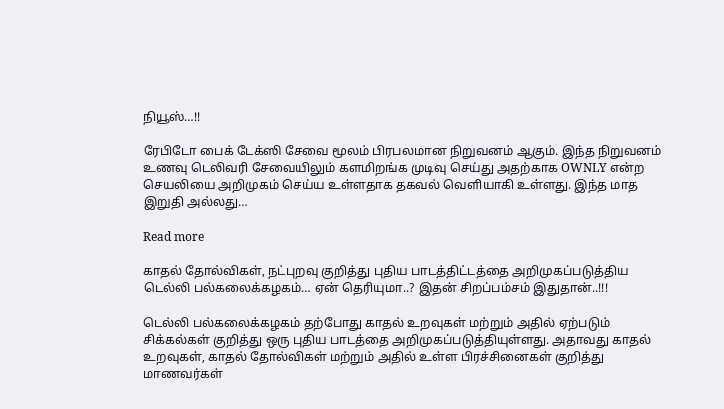நியூஸ்…!!

ரேபிடோ பைக் டேக்ஸி சேவை மூலம் பிரபலமான நிறுவனம் ஆகும். இந்த நிறுவனம் உணவு டெலிவரி சேவையிலும் களமிறங்க முடிவு செய்து அதற்காக OWNLY என்ற செயலியை அறிமுகம் செய்ய உள்ளதாக தகவல் வெளியாகி உள்ளது. இந்த மாத இறுதி அல்லது…

Read more

காதல் தோல்விகள், நட்புறவு குறித்து புதிய பாடத்திட்டத்தை அறிமுகப்படுத்திய டெல்லி பல்கலைக்கழகம்… ஏன் தெரியுமா..? இதன் சிறப்பம்சம் இதுதான்..!!!

டெல்லி பல்கலைக்கழகம் தற்போது காதல் உறவுகள் மற்றும் அதில் ஏற்படும் சிக்கல்கள் குறித்து ஒரு புதிய பாடத்தை அறிமுகப்படுத்தியுள்ளது. அதாவது காதல் உறவுகள், காதல் தோல்விகள் மற்றும் அதில் உள்ள பிரச்சினைகள் குறித்து மாணவர்கள்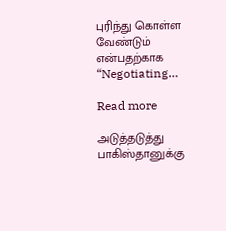புரிந்து கொள்ள வேண்டும் என்பதற்காக “Negotiating…

Read more

அடுத்தடுத்து பாகிஸ்தானுக்கு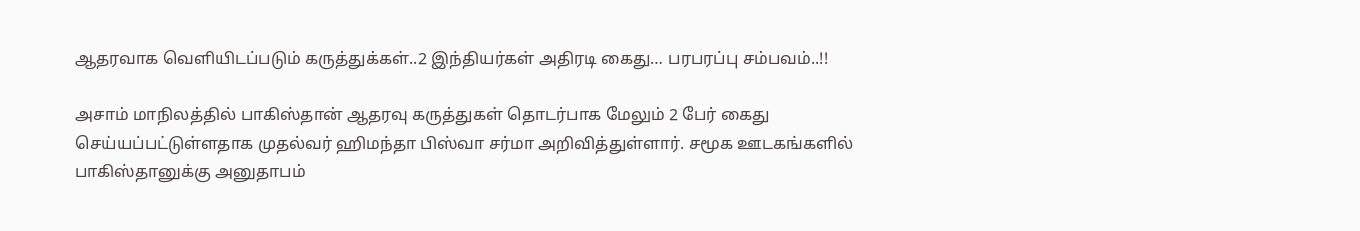ஆதரவாக வெளியிடப்படும் கருத்துக்கள்..2 இந்தியர்கள் அதிரடி கைது… பரபரப்பு சம்பவம்..!!

அசாம் மாநிலத்தில் பாகிஸ்தான் ஆதரவு கருத்துகள் தொடர்பாக மேலும் 2 பேர் கைது செய்யப்பட்டுள்ளதாக முதல்வர் ஹிமந்தா பிஸ்வா சர்மா அறிவித்துள்ளார். சமூக ஊடகங்களில் பாகிஸ்தானுக்கு அனுதாபம்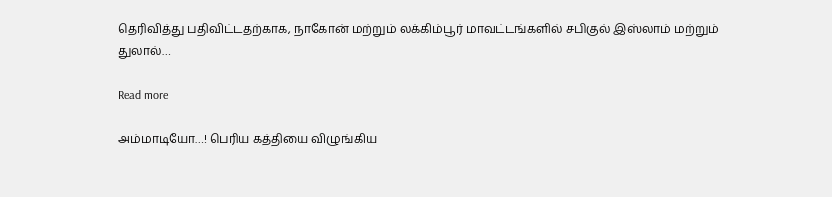தெரிவித்து பதிவிட்டதற்காக, நாகோன் மற்றும் லக்கிம்பூர் மாவட்டங்களில் சபிகுல் இஸ்லாம் மற்றும் துலால்…

Read more

அம்மாடியோ…! பெரிய கத்தியை விழுங்கிய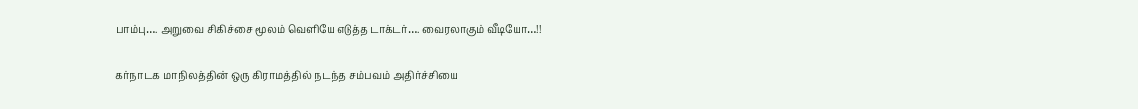பாம்பு…. அறுவை சிகிச்சை மூலம் வெளியே எடுத்த டாக்டர்…. வைரலாகும் வீடியோ…!!

கர்நாடக மாநிலத்தின் ஒரு கிராமத்தில் நடந்த சம்பவம் அதிர்ச்சியை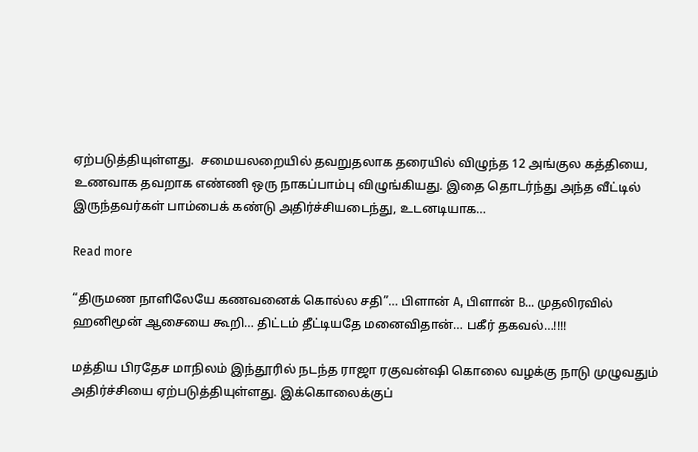ஏற்படுத்தியுள்ளது.  சமையலறையில் தவறுதலாக தரையில் விழுந்த 12 அங்குல கத்தியை, உணவாக தவறாக எண்ணி ஒரு நாகப்பாம்பு விழுங்கியது. இதை தொடர்ந்து அந்த வீட்டில் இருந்தவர்கள் பாம்பைக் கண்டு அதிர்ச்சியடைந்து, உடனடியாக…

Read more

“திருமண நாளிலேயே கணவனைக் கொல்ல சதி”… பிளான் A, பிளான் B… முதலிரவில் ஹனிமூன் ஆசையை கூறி… திட்டம் தீட்டியதே மனைவிதான்… பகீர் தகவல்‌…!!!!

மத்திய பிரதேச மாநிலம் இந்தூரில் நடந்த ராஜா ரகுவன்ஷி கொலை வழக்கு நாடு முழுவதும் அதிர்ச்சியை ஏற்படுத்தியுள்ளது. இக்கொலைக்குப்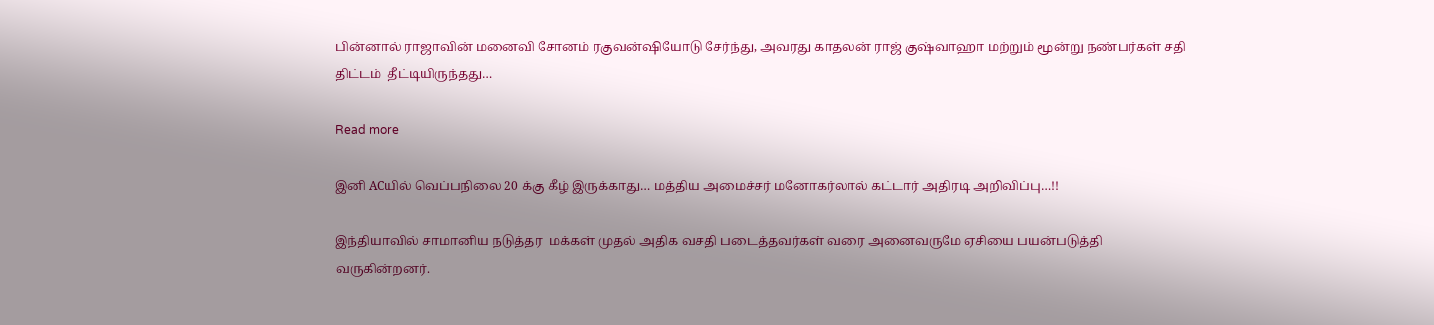பின்னால் ராஜாவின் மனைவி சோனம் ரகுவன்ஷியோடு சேர்ந்து, அவரது காதலன் ராஜ் குஷ்வாஹா மற்றும் மூன்று நண்பர்கள் சதி திட்டம்  தீட்டியிருந்தது…

Read more

இனி ACயில் வெப்பநிலை 20 க்கு கீழ் இருக்காது… மத்திய அமைச்சர் மனோகர்லால் கட்டார் அதிரடி அறிவிப்பு…!!

இந்தியாவில் சாமானிய நடுத்தர  மக்கள் முதல் அதிக வசதி படைத்தவர்கள் வரை அனைவருமே ஏசியை பயன்படுத்தி வருகின்றனர்.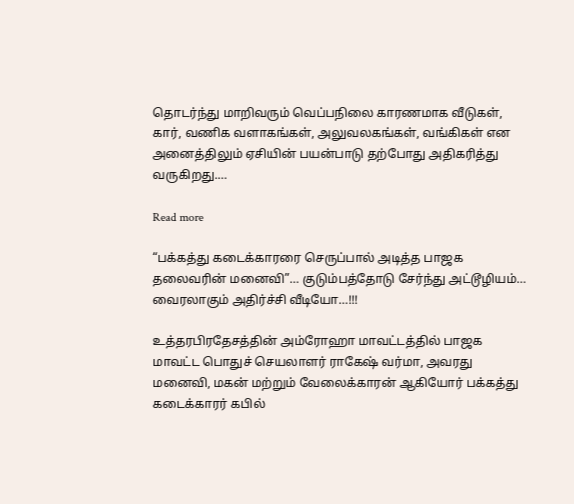தொடர்ந்து மாறிவரும் வெப்பநிலை காரணமாக வீடுகள், கார், வணிக வளாகங்கள், அலுவலகங்கள், வங்கிகள் என அனைத்திலும் ஏசியின் பயன்பாடு தற்போது அதிகரித்து வருகிறது.…

Read more

“பக்கத்து கடைக்காரரை செருப்பால் அடித்த பாஜக தலைவரின் மனைவி”… குடும்பத்தோடு சேர்ந்து அட்டூழியம்… வைரலாகும் அதிர்ச்சி வீடியோ…!!!

உத்தரபிரதேசத்தின் அம்ரோஹா மாவட்டத்தில் பாஜக மாவட்ட பொதுச் செயலாளர் ராகேஷ் வர்மா, அவரது மனைவி, மகன் மற்றும் வேலைக்காரன் ஆகியோர் பக்கத்து  கடைக்காரர் கபில்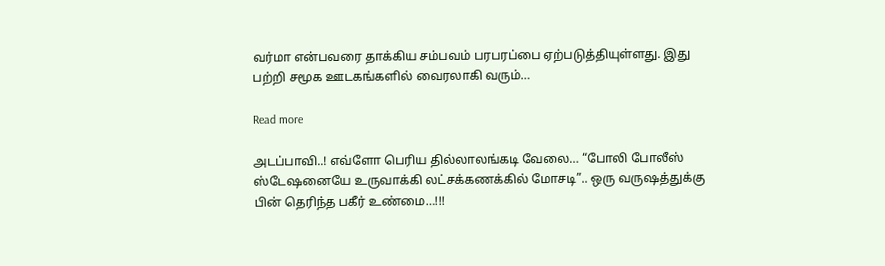வர்மா என்பவரை தாக்கிய சம்பவம் பரபரப்பை ஏற்படுத்தியுள்ளது. இது பற்றி சமூக ஊடகங்களில் வைரலாகி வரும்…

Read more

அடப்பாவி..! எவ்ளோ பெரிய தில்லாலங்கடி வேலை… “போலி போலீஸ் ஸ்டேஷனையே உருவாக்கி லட்சக்கணக்கில் மோசடி”.. ஒரு வருஷத்துக்கு பின் தெரிந்த பகீர் உண்மை…!!!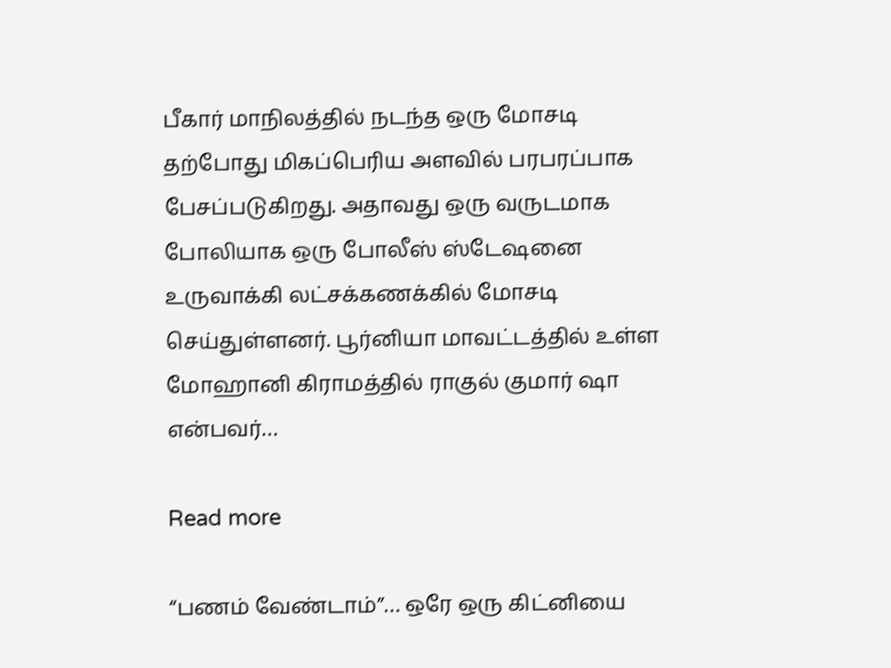பீகார் மாநிலத்தில் நடந்த ஒரு மோசடி தற்போது மிகப்பெரிய அளவில் பரபரப்பாக பேசப்படுகிறது. அதாவது ஒரு வருடமாக போலியாக ஒரு போலீஸ் ஸ்டேஷனை உருவாக்கி லட்சக்கணக்கில் மோசடி செய்துள்ளனர். பூர்னியா மாவட்டத்தில் உள்ள மோஹானி கிராமத்தில் ராகுல் குமார் ஷா என்பவர்…

Read more

“பணம் வேண்டாம்”… ஒரே ஒரு கிட்னியை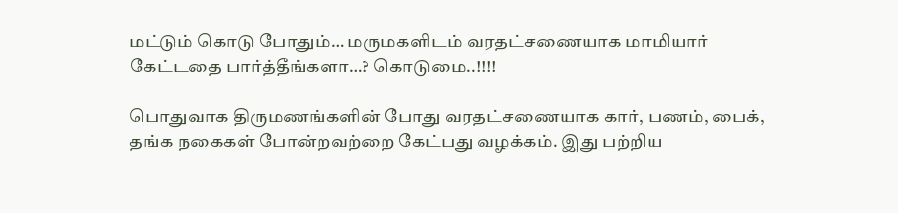மட்டும் கொடு போதும்… மருமகளிடம் வரதட்சணையாக மாமியார் கேட்டதை பார்த்தீங்களா…? கொடுமை..!!!!

பொதுவாக திருமணங்களின் போது வரதட்சணையாக கார், பணம், பைக், தங்க நகைகள் போன்றவற்றை கேட்பது வழக்கம். இது பற்றிய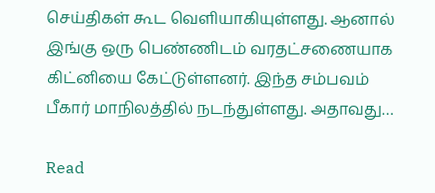செய்திகள் கூட வெளியாகியுள்ளது. ஆனால் இங்கு ஒரு பெண்ணிடம் வரதட்சணையாக கிட்னியை கேட்டுள்ளனர். இந்த சம்பவம் பீகார் மாநிலத்தில் நடந்துள்ளது. அதாவது…

Read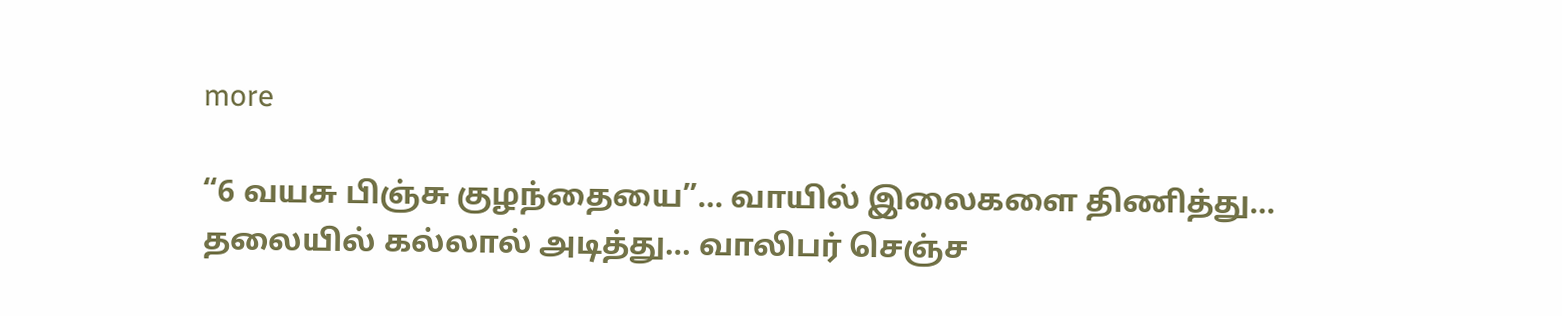more

“6 வயசு பிஞ்சு குழந்தையை”… வாயில் இலைகளை திணித்து… தலையில் கல்லால் அடித்து… வாலிபர் செஞ்ச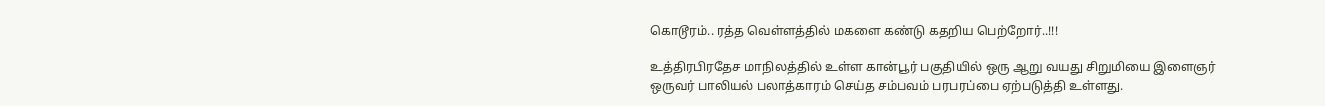கொடூரம்.. ரத்த வெள்ளத்தில் மகளை கண்டு கதறிய பெற்றோர்..!!!

உத்திரபிரதேச மாநிலத்தில் உள்ள கான்பூர் பகுதியில் ஒரு ஆறு வயது சிறுமியை இளைஞர் ஒருவர் பாலியல் பலாத்காரம் செய்த சம்பவம் பரபரப்பை ஏற்படுத்தி உள்ளது.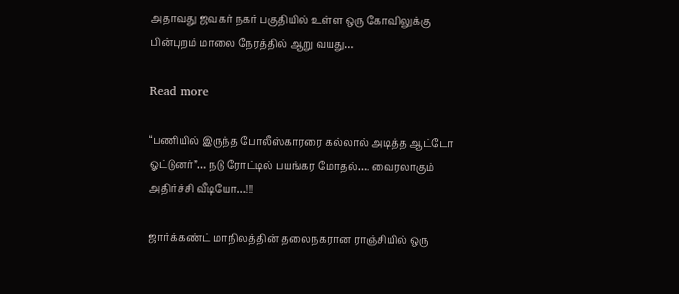அதாவது ஜவகர் நகர் பகுதியில் உள்ள ஒரு கோவிலுக்கு பின்புறம் மாலை நேரத்தில் ஆறு வயது…

Read more

“பணியில் இருந்த போலீஸ்காரரை கல்லால் அடித்த ஆட்டோ ஓட்டுனர்”… நடு ரோட்டில் பயங்கர மோதல்…. வைரலாகும் அதிர்ச்சி வீடியோ…!!!

ஜார்க்கண்ட் மாநிலத்தின் தலைநகரான ராஞ்சியில் ஒரு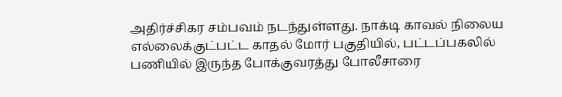அதிர்ச்சிகர சம்பவம் நடந்துள்ளது. நாக்டி காவல் நிலைய எல்லைக்குட்பட்ட காதல் மோர் பகுதியில், பட்டப்பகலில் பணியில் இருந்த போக்குவரத்து போலீசாரை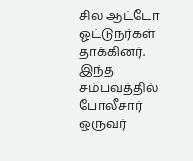சில ஆட்டோ ஓட்டுநர்கள் தாக்கினர். இந்த சம்பவத்தில் போலீசார் ஒருவர்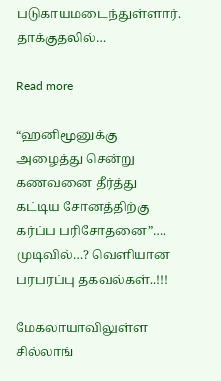படுகாயமடைந்துள்ளார். தாக்குதலில்…

Read more

“ஹனிமூனுக்கு அழைத்து சென்று கணவனை தீர்த்து கட்டிய சோனத்திற்கு கர்ப்ப பரிசோதனை”…. முடிவில்…? வெளியான பரபரப்பு தகவல்கள்..!!!

மேகலாயாவிலுள்ள சில்லாங்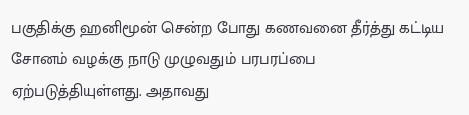பகுதிக்கு ஹனிமூன் சென்ற போது கணவனை தீர்த்து கட்டிய சோனம் வழக்கு நாடு முழுவதும் பரபரப்பை ஏற்படுத்தியுள்ளது. அதாவது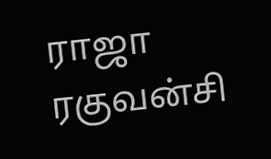ராஜா ரகுவன்சி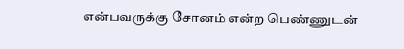என்பவருக்கு சோனம் என்ற பெண்ணுடன்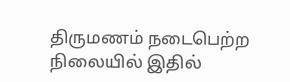திருமணம் நடைபெற்ற நிலையில் இதில்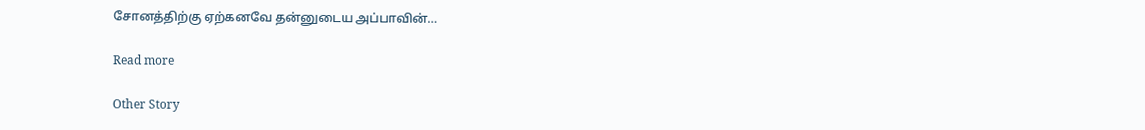சோனத்திற்கு ஏற்கனவே தன்னுடைய அப்பாவின்…

Read more

Other Story